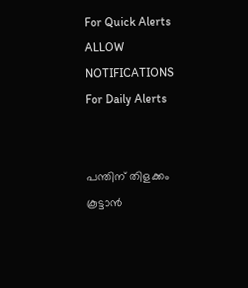For Quick Alerts
ALLOW NOTIFICATIONS
For Daily Alerts


പന്തിന് തിളക്കം കൂട്ടാന്‍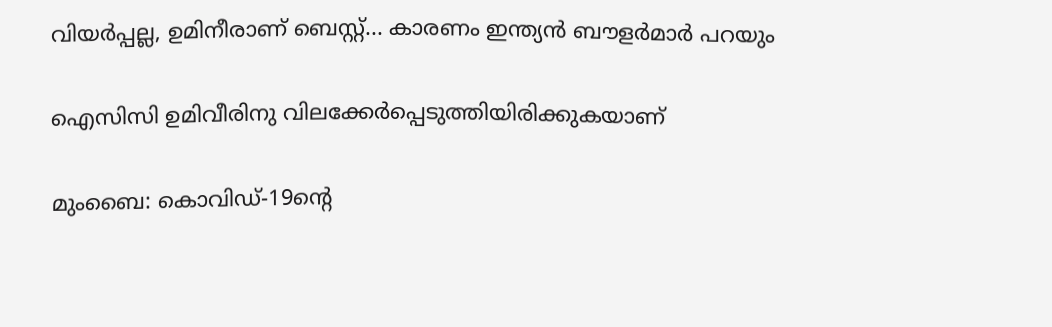വിയര്‍പ്പല്ല, ഉമിനീരാണ് ബെസ്റ്റ്... കാരണം ഇന്ത്യന്‍ ബൗളര്‍മാര്‍ പറയും

ഐസിസി ഉമിവീരിനു വിലക്കേര്‍പ്പെടുത്തിയിരിക്കുകയാണ്

മുംബൈ: കൊവിഡ്-19ന്റെ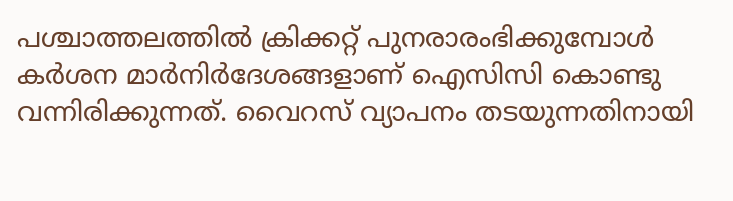പശ്ചാത്തലത്തില്‍ ക്രിക്കറ്റ് പുനരാരംഭിക്കുമ്പോള്‍ കര്‍ശന മാര്‍നിര്‍ദേശങ്ങളാണ് ഐസിസി കൊണ്ടു വന്നിരിക്കുന്നത്. വൈറസ് വ്യാപനം തടയുന്നതിനായി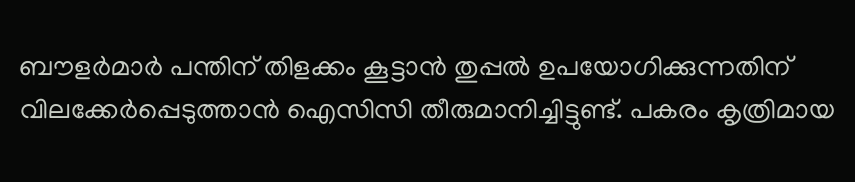ബൗളര്‍മാര്‍ പന്തിന് തിളക്കം കൂട്ടാന്‍ തുപ്പല്‍ ഉപയോഗിക്കുന്നതിന് വിലക്കേര്‍പ്പെടുത്താന്‍ ഐസിസി തീരുമാനിച്ചിട്ടുണ്ട്. പകരം കൃത്രിമായ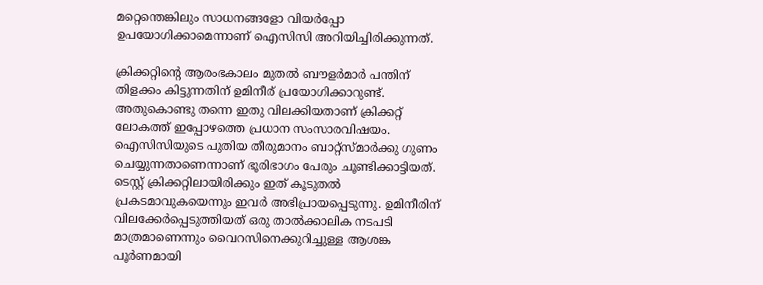മറ്റെന്തെങ്കിലും സാധനങ്ങളോ വിയര്‍പ്പോ ഉപയോഗിക്കാമെന്നാണ് ഐസിസി അറിയിച്ചിരിക്കുന്നത്.

ക്രിക്കറ്റിന്റെ ആരംഭകാലം മുതല്‍ ബൗളര്‍മാര്‍ പന്തിന് തിളക്കം കിട്ടുന്നതിന് ഉമിനീര് പ്രയോഗിക്കാറുണ്ട്. അതുകൊണ്ടു തന്നെ ഇതു വിലക്കിയതാണ് ക്രിക്കറ്റ് ലോകത്ത് ഇപ്പോഴത്തെ പ്രധാന സംസാരവിഷയം. ഐസിസിയുടെ പുതിയ തീരുമാനം ബാറ്റ്‌സ്മാര്‍ക്കു ഗുണം ചെയ്യുന്നതാണെന്നാണ് ഭൂരിഭാഗം പേരും ചൂണ്ടിക്കാട്ടിയത്. ടെസ്റ്റ് ക്രിക്കറ്റിലായിരിക്കും ഇത് കൂടുതല്‍ പ്രകടമാവുകയെന്നും ഇവര്‍ അഭിപ്രായപ്പെടുന്നു. ഉമിനീരിന് വിലക്കേര്‍പ്പെടുത്തിയത് ഒരു താല്‍ക്കാലിക നടപടി മാത്രമാണെന്നും വൈറസിനെക്കുറിച്ചുള്ള ആശങ്ക പൂര്‍ണമായി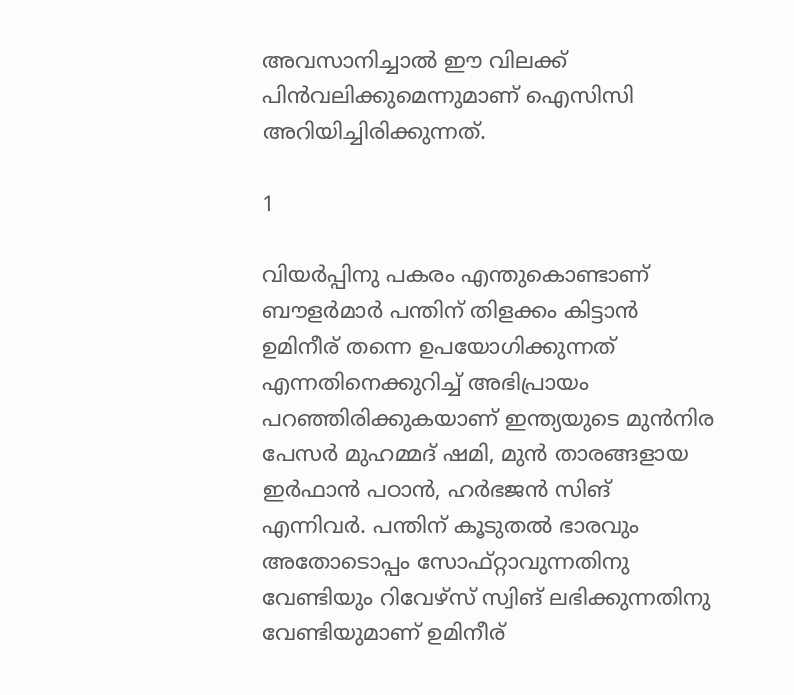അവസാനിച്ചാല്‍ ഈ വിലക്ക് പിന്‍വലിക്കുമെന്നുമാണ് ഐസിസി അറിയിച്ചിരിക്കുന്നത്.

1

വിയര്‍പ്പിനു പകരം എന്തുകൊണ്ടാണ് ബൗളര്‍മാര്‍ പന്തിന് തിളക്കം കിട്ടാന്‍ ഉമിനീര് തന്നെ ഉപയോഗിക്കുന്നത് എന്നതിനെക്കുറിച്ച് അഭിപ്രായം പറഞ്ഞിരിക്കുകയാണ് ഇന്ത്യയുടെ മുന്‍നിര പേസര്‍ മുഹമ്മദ് ഷമി, മുന്‍ താരങ്ങളായ ഇര്‍ഫാന്‍ പഠാന്‍, ഹര്‍ഭജന്‍ സിങ് എന്നിവര്‍. പന്തിന് കൂടുതല്‍ ഭാരവും അതോടൊപ്പം സോഫ്റ്റാവുന്നതിനു വേണ്ടിയും റിവേഴ്‌സ് സ്വിങ് ലഭിക്കുന്നതിനു വേണ്ടിയുമാണ് ഉമിനീര്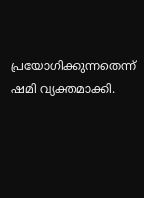പ്രയോഗിക്കുന്നതെന്ന് ഷമി വ്യക്തമാക്കി.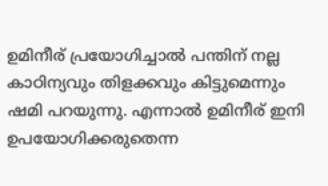ഉമിനീര് പ്രയോഗിച്ചാല്‍ പന്തിന് നല്ല കാഠിന്യവും തിളക്കവും കിട്ടുമെന്നും ഷമി പറയുന്നു. എന്നാല്‍ ഉമിനീര് ഇനി ഉപയോഗിക്കരുതെന്ന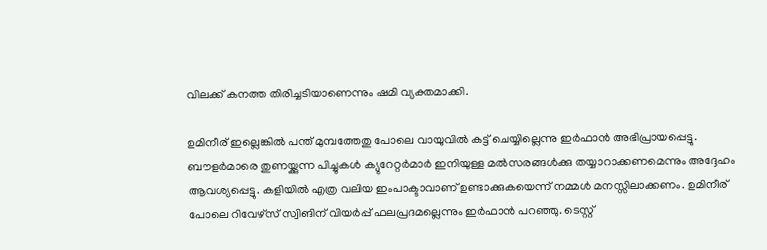വിലക്ക് കനത്ത തിരിച്ചടിയാണെന്നും ഷമി വ്യക്തമാക്കി.

ഉമിനീര് ഇല്ലെങ്കില്‍ പന്ത് മുമ്പത്തേതു പോലെ വായുവില്‍ കട്ട് ചെയ്യില്ലെന്നു ഇര്‍ഫാന്‍ അഭിപ്രായപ്പെട്ടു. ബൗളര്‍മാരെ തുണയ്ക്കുന്ന പിച്ചുകള്‍ ക്യുറേറ്റര്‍മാര്‍ ഇനിയുള്ള മല്‍സരങ്ങള്‍ക്കു തയ്യാറാക്കണമെന്നും അദ്ദേഹം ആവശ്യപ്പെട്ടു. കളിയില്‍ എത്ര വലിയ ഇംപാക്ടാവാണ് ഉണ്ടാക്കുകയെന്ന് നമ്മള്‍ മനസ്സിലാക്കണം. ഉമിനീര് പോലെ റിവേഴ്‌സ് സ്വിങിന് വിയര്‍പ്പ് ഫലപ്രദമല്ലെന്നും ഇര്‍ഫാന്‍ പറഞ്ഞു. ടെസ്റ്റ്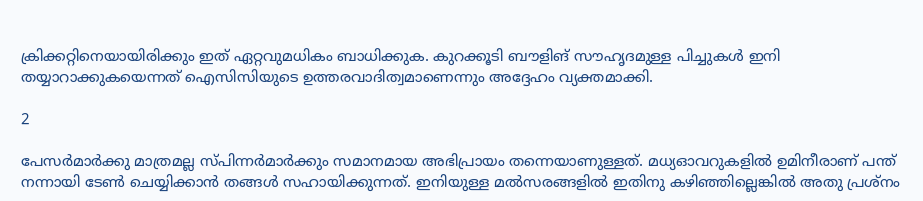ക്രിക്കറ്റിനെയായിരിക്കും ഇത് ഏറ്റവുമധികം ബാധിക്കുക. കുറക്കൂടി ബൗളിങ് സൗഹൃദമുള്ള പിച്ചുകള്‍ ഇനി തയ്യാറാക്കുകയെന്നത് ഐസിസിയുടെ ഉത്തരവാദിത്വമാണെന്നും അദ്ദേഹം വ്യക്തമാക്കി.

2

പേസര്‍മാര്‍ക്കു മാത്രമല്ല സ്പിന്നര്‍മാര്‍ക്കും സമാനമായ അഭിപ്രായം തന്നെയാണുള്ളത്. മധ്യഓവറുകളില്‍ ഉമിനീരാണ് പന്ത് നന്നായി ടേണ്‍ ചെയ്യിക്കാന്‍ തങ്ങള്‍ സഹായിക്കുന്നത്. ഇനിയുള്ള മല്‍സരങ്ങളില്‍ ഇതിനു കഴിഞ്ഞില്ലെങ്കില്‍ അതു പ്രശ്‌നം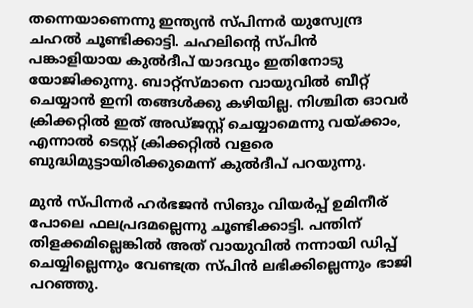തന്നെയാണെന്നു ഇന്ത്യന്‍ സ്പിന്നര്‍ യുസ്വേന്ദ്ര ചഹല്‍ ചൂണ്ടിക്കാട്ടി. ചഹലിന്റെ സ്പിന്‍ പങ്കാളിയായ കുല്‍ദീപ് യാദവും ഇതിനോടു യോജിക്കുന്നു. ബാറ്റ്‌സ്മാനെ വായുവില്‍ ബീറ്റ് ചെയ്യാന്‍ ഇനി തങ്ങള്‍ക്കു കഴിയില്ല. നിശ്ചിത ഓവര്‍ ക്രിക്കറ്റില്‍ ഇത് അഡ്ജസ്റ്റ് ചെയ്യാമെന്നു വയ്ക്കാം, എന്നാല്‍ ടെസ്റ്റ് ക്രിക്കറ്റില്‍ വളരെ ബുദ്ധിമുട്ടായിരിക്കുമെന്ന് കുല്‍ദീപ് പറയുന്നു.

മുന്‍ സ്പിന്നര്‍ ഹര്‍ഭജന്‍ സിങും വിയര്‍പ്പ് ഉമിനീര് പോലെ ഫലപ്രദമല്ലെന്നു ചൂണ്ടിക്കാട്ടി. പന്തിന് തിളക്കമില്ലെങ്കില്‍ അത് വായുവില്‍ നന്നായി ഡിപ്പ് ചെയ്യില്ലെന്നും വേണ്ടത്ര സ്പിന്‍ ലഭിക്കില്ലെന്നും ഭാജി പറഞ്ഞു.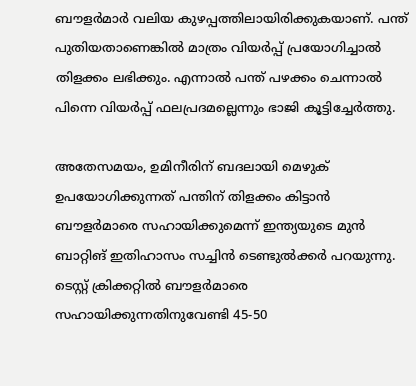ബൗളര്‍മാര്‍ വലിയ കുഴപ്പത്തിലായിരിക്കുകയാണ്. പന്ത് പുതിയതാണെങ്കില്‍ മാത്രം വിയര്‍പ്പ് പ്രയോഗിച്ചാല്‍ തിളക്കം ലഭിക്കും. എന്നാല്‍ പന്ത് പഴക്കം ചെന്നാല്‍ പിന്നെ വിയര്‍പ്പ് ഫലപ്രദമല്ലെന്നും ഭാജി കൂട്ടിച്ചേര്‍ത്തു.

അതേസമയം, ഉമിനീരിന് ബദലായി മെഴുക് ഉപയോഗിക്കുന്നത് പന്തിന് തിളക്കം കിട്ടാന്‍ ബൗളര്‍മാരെ സഹായിക്കുമെന്ന് ഇന്ത്യയുടെ മുന്‍ ബാറ്റിങ് ഇതിഹാസം സച്ചിന്‍ ടെണ്ടുല്‍ക്കര്‍ പറയുന്നു. ടെസ്റ്റ് ക്രിക്കറ്റില്‍ ബൗളര്‍മാരെ സഹായിക്കുന്നതിനുവേണ്ടി 45-50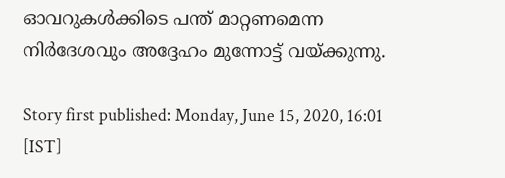ഓവറുകള്‍ക്കിടെ പന്ത് മാറ്റണമെന്ന നിര്‍ദേശവും അദ്ദേഹം മുന്നോട്ട് വയ്ക്കുന്നു.

Story first published: Monday, June 15, 2020, 16:01 [IST]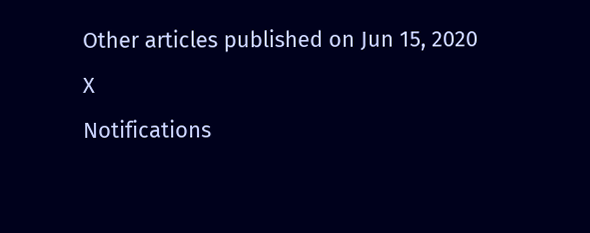Other articles published on Jun 15, 2020
X
Notifications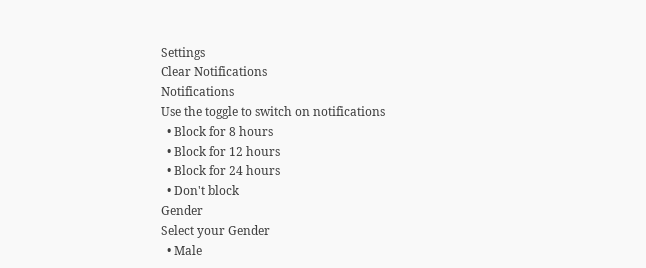Settings
Clear Notifications
Notifications
Use the toggle to switch on notifications
  • Block for 8 hours
  • Block for 12 hours
  • Block for 24 hours
  • Don't block
Gender
Select your Gender
  • Male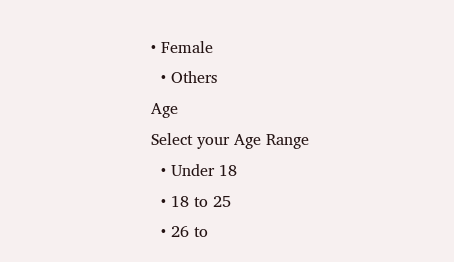• Female
  • Others
Age
Select your Age Range
  • Under 18
  • 18 to 25
  • 26 to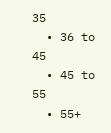35
  • 36 to 45
  • 45 to 55
  • 55+